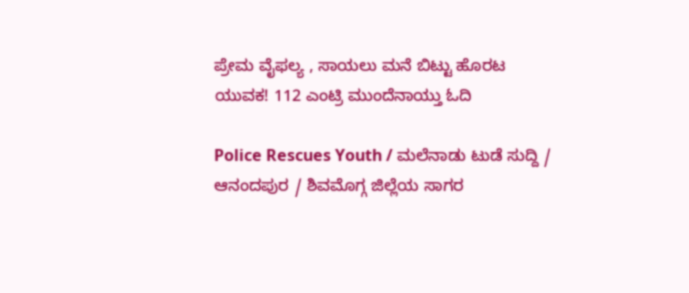ಪ್ರೇಮ ವೈಫಲ್ಯ , ಸಾಯಲು ಮನೆ ಬಿಟ್ಟು ಹೊರಟ ಯುವಕ! 112 ಎಂಟ್ರಿ ಮುಂದೆನಾಯ್ತು ಓದಿ

Police Rescues Youth / ಮಲೆನಾಡು ಟುಡೆ ಸುದ್ದಿ / ಆನಂದಪುರ / ಶಿವಮೊಗ್ಗ ಜಿಲ್ಲೆಯ ಸಾಗರ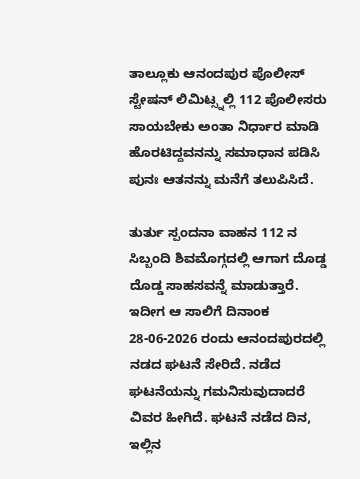ತಾಲ್ಲೂಕು ಆನಂದಪುರ ಪೊಲೀಸ್ ಸ್ಟೇಷನ್ ಲಿಮಿಟ್ಸ್ನಲ್ಲಿ 112 ಪೊಲೀಸರು ಸಾಯಬೇಕು ಅಂತಾ ನಿರ್ಧಾರ ಮಾಡಿ ಹೊರಟಿದ್ದವನನ್ನು ಸಮಾಧಾನ ಪಡಿಸಿ ಪುನಃ ಆತನನ್ನು ಮನೆಗೆ ತಲುಪಿಸಿದೆ.

ತುರ್ತು ಸ್ಪಂದನಾ ವಾಹನ 112 ನ ಸಿಬ್ಬಂದಿ ಶಿವಮೊಗ್ಗದಲ್ಲಿ ಆಗಾಗ ದೊಡ್ಡ ದೊಡ್ಡ ಸಾಹಸವನ್ನೆ ಮಾಡುತ್ತಾರೆ. ಇದೀಗ ಆ ಸಾಲಿಗೆ ದಿನಾಂಕ 28-06-2026 ರಂದು ಆನಂದಪುರದಲ್ಲಿ ನಡದ ಘಟನೆ ಸೇರಿದೆ. ನಡೆದ ಘಟನೆಯನ್ನು ಗಮನಿಸುವುದಾದರೆ ವಿವರ ಹೀಗಿದೆ. ಘಟನೆ ನಡೆದ ದಿನ, ಇಲ್ಲಿನ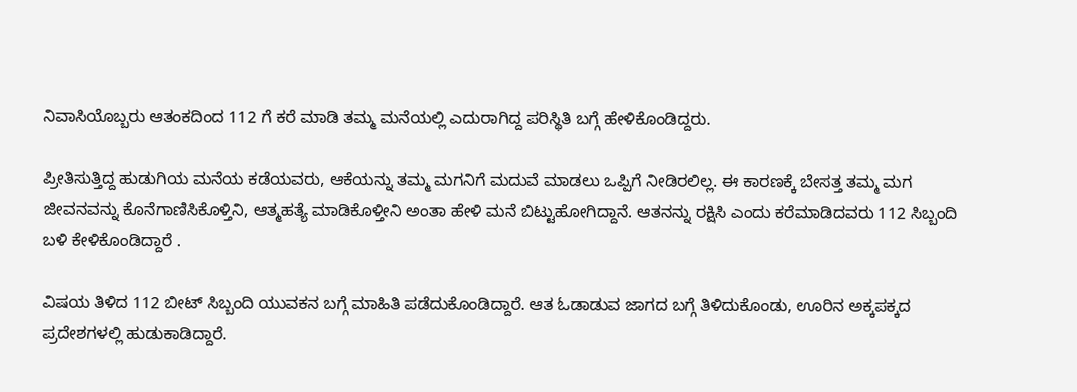ನಿವಾಸಿಯೊಬ್ಬರು ಆತಂಕದಿಂದ 112 ಗೆ ಕರೆ ಮಾಡಿ ತಮ್ಮ ಮನೆಯಲ್ಲಿ ಎದುರಾಗಿದ್ದ ಪರಿಸ್ಥಿತಿ ಬಗ್ಗೆ ಹೇಳಿಕೊಂಡಿದ್ದರು.

ಪ್ರೀತಿಸುತ್ತಿದ್ದ ಹುಡುಗಿಯ ಮನೆಯ ಕಡೆಯವರು, ಆಕೆಯನ್ನು ತಮ್ಮ ಮಗನಿಗೆ ಮದುವೆ ಮಾಡಲು ಒಪ್ಪಿಗೆ ನೀಡಿರಲಿಲ್ಲ. ಈ ಕಾರಣಕ್ಕೆ ಬೇಸತ್ತ ತಮ್ಮ ಮಗ ಜೀವನವನ್ನು ಕೊನೆಗಾಣಿಸಿಕೊಳ್ತಿನಿ, ಆತ್ಮಹತ್ಯೆ ಮಾಡಿಕೊಳ್ತೀನಿ ಅಂತಾ ಹೇಳಿ ಮನೆ ಬಿಟ್ಟುಹೋಗಿದ್ದಾನೆ. ಆತನನ್ನು ರಕ್ಷಿಸಿ ಎಂದು ಕರೆಮಾಡಿದವರು 112 ಸಿಬ್ಬಂದಿ ಬಳಿ ಕೇಳಿಕೊಂಡಿದ್ದಾರೆ .

ವಿಷಯ ತಿಳಿದ 112 ಬೀಟ್ ಸಿಬ್ಬಂದಿ ಯುವಕನ ಬಗ್ಗೆ ಮಾಹಿತಿ ಪಡೆದುಕೊಂಡಿದ್ದಾರೆ. ಆತ ಓಡಾಡುವ ಜಾಗದ ಬಗ್ಗೆ ತಿಳಿದುಕೊಂಡು, ಊರಿನ ಅಕ್ಕಪಕ್ಕದ ಪ್ರದೇಶಗಳಲ್ಲಿ ಹುಡುಕಾಡಿದ್ದಾರೆ.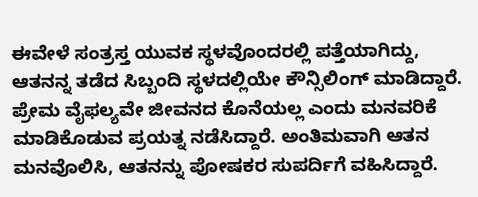ಈವೇಳೆ ಸಂತ್ರಸ್ತ ಯುವಕ ಸ್ಥಳವೊಂದರಲ್ಲಿ ಪತ್ತೆಯಾಗಿದ್ದು, ಆತನನ್ನ ತಡೆದ ಸಿಬ್ಬಂದಿ ಸ್ಥಳದಲ್ಲಿಯೇ ಕೌನ್ಸಿಲಿಂಗ್ ಮಾಡಿದ್ದಾರೆ. ಪ್ರೇಮ ವೈಫಲ್ಯವೇ ಜೀವನದ ಕೊನೆಯಲ್ಲ ಎಂದು ಮನವರಿಕೆ ಮಾಡಿಕೊಡುವ ಪ್ರಯತ್ನ ನಡೆಸಿದ್ದಾರೆ. ಅಂತಿಮವಾಗಿ ಆತನ ಮನವೊಲಿಸಿ, ಆತನನ್ನು ಪೋಷಕರ ಸುಪರ್ದಿಗೆ ವಹಿಸಿದ್ದಾರೆ.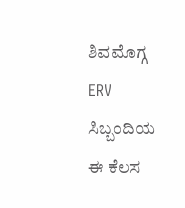ಶಿವಮೊಗ್ಗ ERV ಸಿಬ್ಬಂದಿಯ ಈ ಕೆಲಸ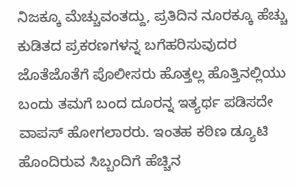ನಿಜಕ್ಕೂ ಮೆಚ್ಚುವಂತದ್ದು, ಪ್ರತಿದಿನ ನೂರಕ್ಕೂ ಹೆಚ್ಚು ಕುಡಿತದ ಪ್ರಕರಣಗಳನ್ನ ಬಗೆಹರಿಸುವುದರ ಜೊತೆಜೊತೆಗೆ ಪೊಲೀಸರು ಹೊತ್ತಲ್ಲ ಹೊತ್ತಿನಲ್ಲಿಯು ಬಂದು ತಮಗೆ ಬಂದ ದೂರನ್ನ ಇತ್ಯರ್ಥ ಪಡಿಸದೇ ವಾಪಸ್ ಹೋಗಲಾರರು. ಇಂತಹ ಕಠಿಣ ಡ್ಯೂಟಿ ಹೊಂದಿರುವ ಸಿಬ್ಬಂದಿಗೆ ಹೆಚ್ಚಿನ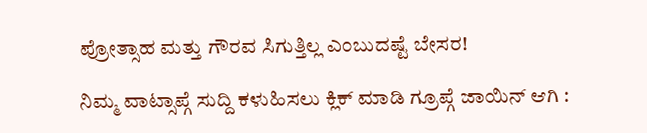ಪ್ರೋತ್ಸಾಹ ಮತ್ತು ಗೌರವ ಸಿಗುತ್ತಿಲ್ಲ ಎಂಬುದಷ್ಟೆ ಬೇಸರ!

ನಿಮ್ಮ ವಾಟ್ಸಾಪ್ಗೆ ಸುದ್ದಿ ಕಳುಹಿಸಲು ಕ್ಲಿಕ್ ಮಾಡಿ ಗ್ರೂಪ್ಗೆ ಜಾಯಿನ್ ಆಗಿ :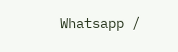Whatsapp /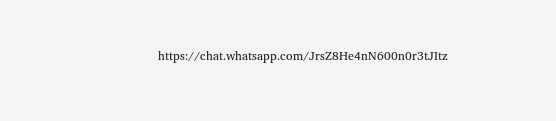https://chat.whatsapp.com/JrsZ8He4nN600n0r3tJItz